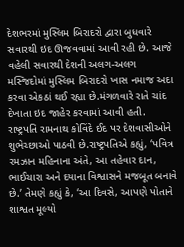દેશભરમાં મુસ્લિમ બિરાદરો દ્વારા બુધવારે સવારથી ઇદ ઊજવવામાં આવી રહી છે. આજે વહેલી સવારથી દેશની અલગ-અલગ મસ્જિદોમાં મુસ્લિમ બિરાદરો ખાસ નમાજ અદા કરવા એકઠાં થઈ રહ્યા છે.મંગળવારે રાતે ચાંદ દેખાતા ઇદ જાહેર કરવામાં આવી હતી.
રાષ્ટ્રપતિ રામનાથ કોવિંદે ઈદ પર દેશવાસીઓને શુભેચ્છાઓ પાઠવી છે.રાષ્ટ્રપતિએ કહ્યું, ‘પવિત્ર રમઝાન મહિનાના અંતે, આ તહેવાર દાન, ભાઈચારા અને દયાના વિશ્વાસને મજબૂત બનાવે છે.’ તેમણે કહ્યું કે, ‘આ દિવસે, આપણે પોતાને શાશ્વત મૂલ્યો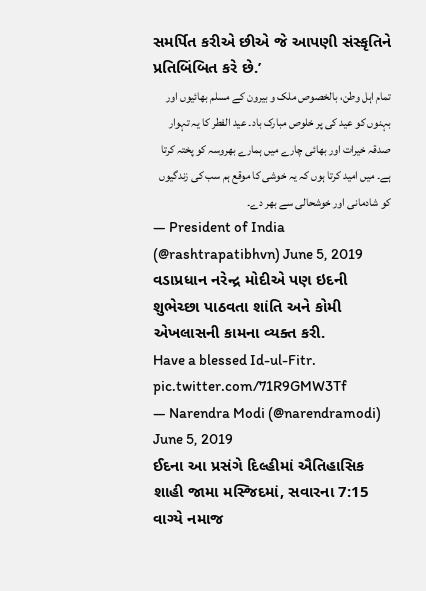સમર્પિત કરીએ છીએ જે આપણી સંસ્કૃતિને પ્રતિબિંબિત કરે છે.’
تمام اہل وطن، بالخصوص ملک و بیرون کے مسلم بھائیوں اور بہنوں کو عید کی پر خلوص مبارک باد۔ عید الفطر کا یہ تہوار صدقہ خیرات اور بھائی چارے میں ہمارے بھروسہ کو پختہ کرتا ہے۔ میں امید کرتا ہوں کہ یہ خوشی کا موقع ہم سب کی زندگیوں کو شادمانی اور خوشحالی سے بھر دے۔
— President of India (@rashtrapatibhvn) June 5, 2019
વડાપ્રધાન નરેન્દ્ર મોદીએ પણ ઇદની શુભેચ્છા પાઠવતા શાંતિ અને કોમી એખલાસની કામના વ્યક્ત કરી.
Have a blessed Id-ul-Fitr. pic.twitter.com/71R9GMW3Tf
— Narendra Modi (@narendramodi) June 5, 2019
ઈદના આ પ્રસંગે દિલ્હીમાં ઐતિહાસિક શાહી જામા મસ્જિદમાં, સવારના 7:15 વાગ્યે નમાજ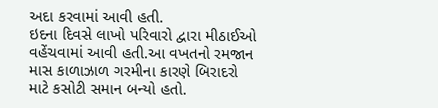અદા કરવામાં આવી હતી.
ઇદના દિવસે લાખો પરિવારો દ્વારા મીઠાઈઓ વહેંચવામાં આવી હતી.આ વખતનો રમજાન માસ કાળાઝાળ ગરમીના કારણે બિરાદરો માટે કસોટી સમાન બન્યો હતો.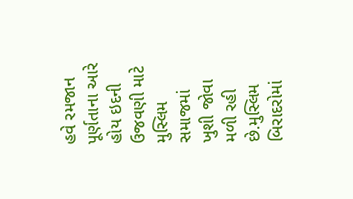હવે રમજાન પૂર્ણતાના આરે હોય ઇદની ઉજવણી માટે મુસ્લિમ સમાજમાં ખુશી જોવા મળી રહી છે.મુસ્લિમ બિરાદરોમાં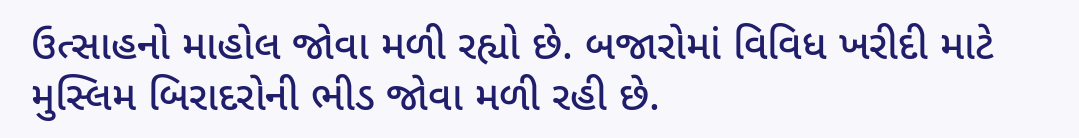ઉત્સાહનો માહોલ જોવા મળી રહ્યો છે. બજારોમાં વિવિધ ખરીદી માટે મુસ્લિમ બિરાદરોની ભીડ જોવા મળી રહી છે.